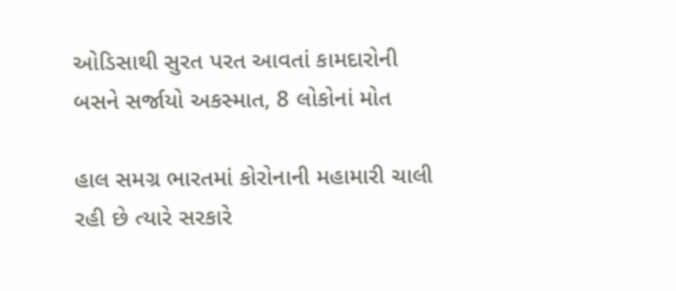ઓડિસાથી સુરત પરત આવતાં કામદારોની બસને સર્જાયો અકસ્માત, 8 લોકોનાં મોત

હાલ સમગ્ર ભારતમાં કોરોનાની મહામારી ચાલી રહી છે ત્યારે સરકારે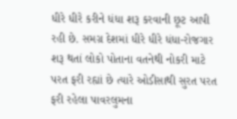ધીરે ધીરે કરીને ધંધા શરૂ કરવાની છૂટ આપી રહી છે. સમગ્ર દેશમાં ધીરે ધીરે ધંધા-રોજગાર શરૂ થતાં લોકો પોતાના વતનેથી નોકરી માટે પરત ફરી રહ્યાં છે ત્યારે ઓડીસાથી સુરત પરત ફરી રહેલા પાવરલુમના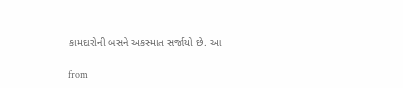કામદારોની બસને અકસ્માત સર્જાયો છે. આ

from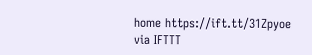home https://ift.tt/31Zpyoe
via IFTTT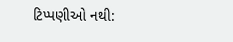ટિપ્પણીઓ નથી: